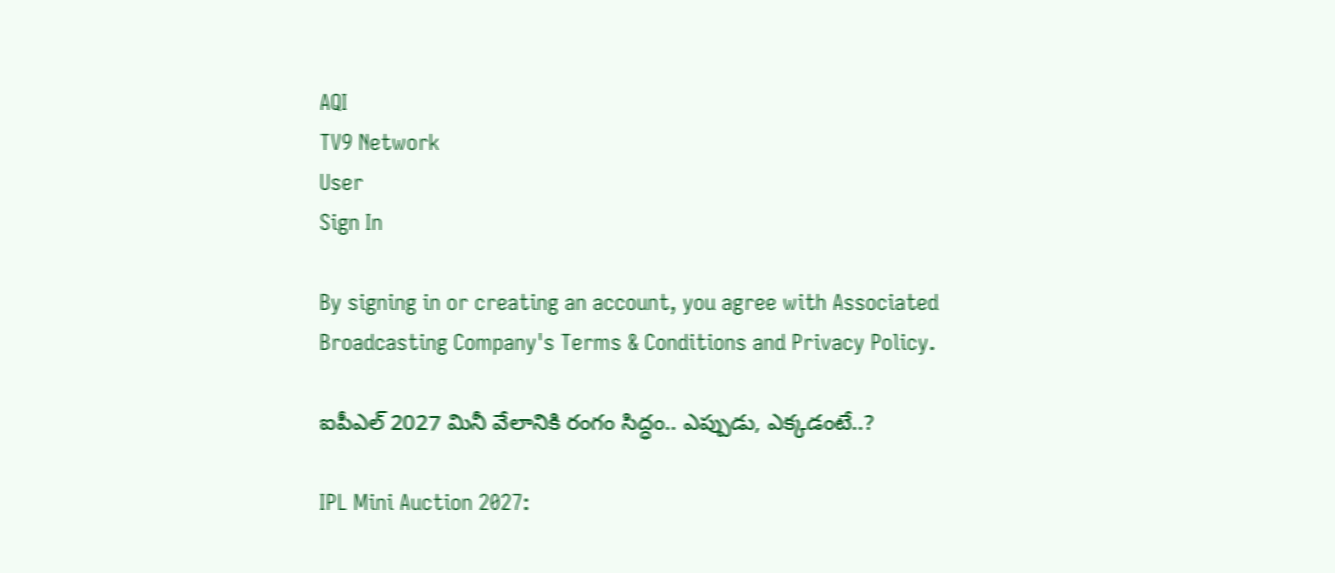AQI
TV9 Network
User
Sign In

By signing in or creating an account, you agree with Associated Broadcasting Company's Terms & Conditions and Privacy Policy.

ఐపీఎల్ 2027 మినీ వేలానికి రంగం సిద్ధం.. ఎప్పుడు, ఎక్కడంటే..?

IPL Mini Auction 2027: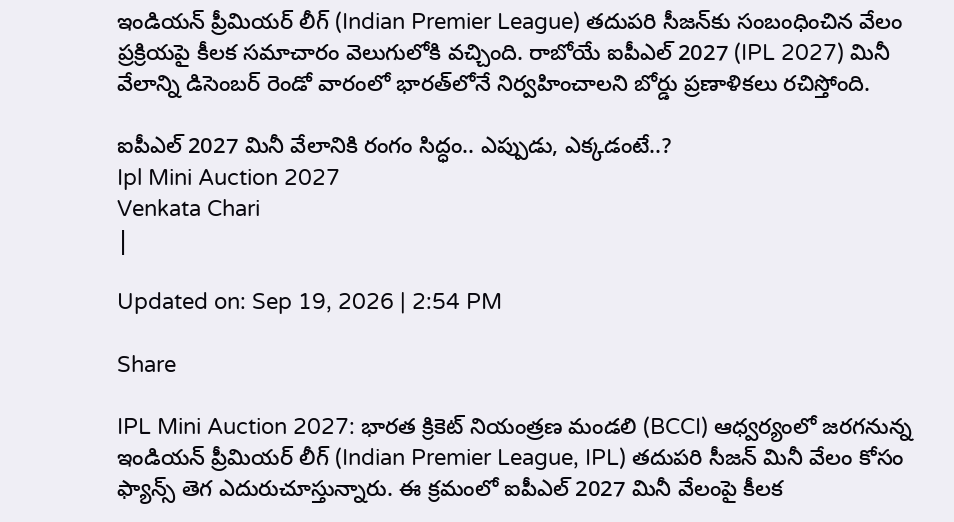ఇండియన్ ప్రీమియర్ లీగ్ (Indian Premier League) తదుపరి సీజన్‌కు సంబంధించిన వేలం ప్రక్రియపై కీలక సమాచారం వెలుగులోకి వచ్చింది. రాబోయే ఐపీఎల్ 2027 (IPL 2027) మినీ వేలాన్ని డిసెంబర్ రెండో వారంలో భారత్‌లోనే నిర్వహించాలని బోర్డు ప్రణాళికలు రచిస్తోంది.

ఐపీఎల్ 2027 మినీ వేలానికి రంగం సిద్ధం.. ఎప్పుడు, ఎక్కడంటే..?
Ipl Mini Auction 2027
Venkata Chari
|

Updated on: Sep 19, 2026 | 2:54 PM

Share

IPL Mini Auction 2027: భారత క్రికెట్ నియంత్రణ మండలి (BCCI) ఆధ్వర్యంలో జరగనున్న ఇండియన్ ప్రీమియర్ లీగ్ (Indian Premier League, IPL) తదుపరి సీజన్ మినీ వేలం కోసం ఫ్యాన్స్ తెగ ఎదురుచూస్తున్నారు. ఈ క్రమంలో ఐపీఎల్ 2027 మినీ వేలంపై కీలక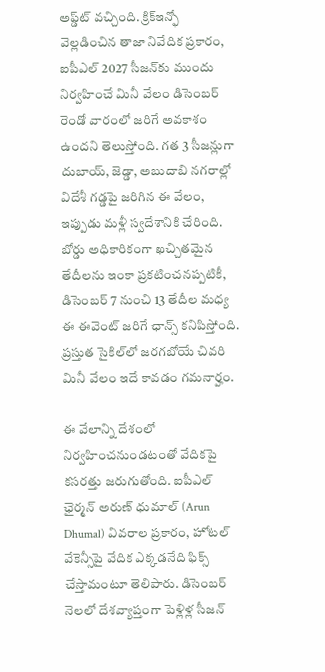అప్డ్‌ట్ వచ్చింది. క్రిక్‌ఇన్ఫో వెల్లడించిన తాజా నివేదిక ప్రకారం, ఐపీఎల్ 2027 సీజన్‌కు ముందు నిర్వహించే మినీ వేలం డిసెంబర్ రెండో వారంలో జరిగే అవకాశం ఉందని తెలుస్తోంది. గత 3 సీజన్లుగా దుబాయ్, జెడ్డా, అబుదాబి నగరాల్లో విదేశీ గడ్డపై జరిగిన ఈ వేలం, ఇప్పుడు మళ్లీ స్వదేశానికి చేరింది. బోర్డు అధికారికంగా ఖచ్చితమైన తేదీలను ఇంకా ప్రకటించనప్పటికీ, డిసెంబర్ 7 నుంచి 13 తేదీల మధ్య ఈ ఈవెంట్ జరిగే ఛాన్స్ కనిపిస్తోంది. ప్రస్తుత సైకిల్‌లో జరగబోయే చివరి మినీ వేలం ఇదే కావడం గమనార్హం.

ఈ వేలాన్ని దేశంలో నిర్వహించనుండటంతో వేదికపై కసరత్తు జరుగుతోంది. ఐపీఎల్ ఛైర్మన్ అరుణ్ ధుమాల్ (Arun Dhumal) వివరాల ప్రకారం, హోటల్ వేకెన్సీపై వేదిక ఎక్కడనేది ఫిక్స్ చేస్తామంటూ తెలిపారు. డిసెంబర్ నెలలో దేశవ్యాప్తంగా పెళ్లిళ్ల సీజన్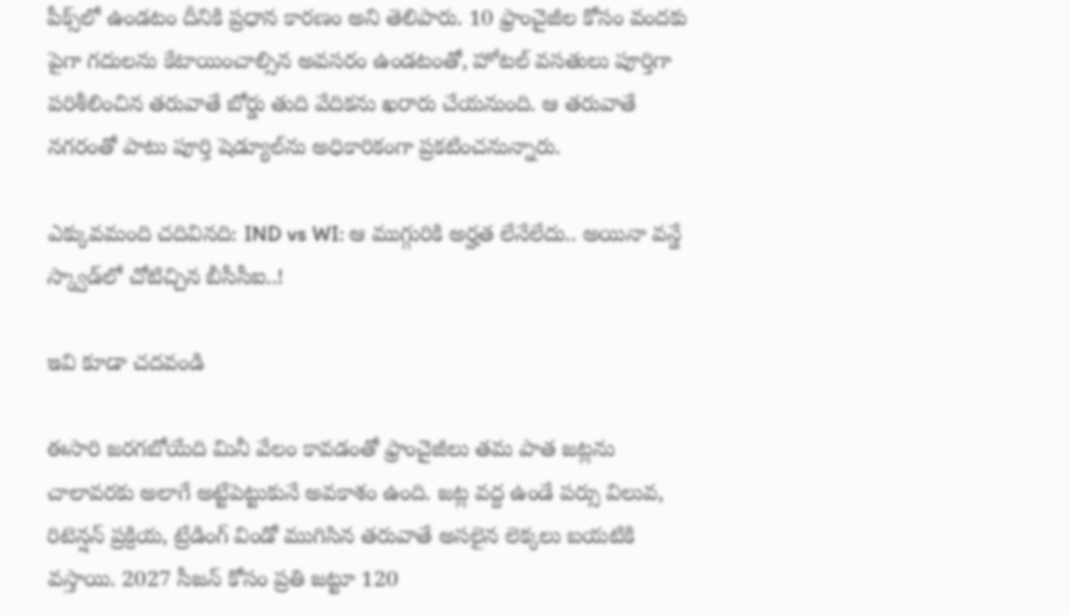పీక్స్‌లో ఉండటం దీనికి ప్రధాన కారణం అని తెలిపారు. 10 ఫ్రాంచైజీల కోసం వందకు పైగా గదులను కేటాయించాల్సిన అవసరం ఉండటంతో, హోటల్ వసతులు పూర్తిగా పరిశీలించిన తరువాతే బోర్డు తుది వేదికను ఖరారు చేయనుంది. ఆ తరువాతే నగరంతో పాటు పూర్తి షెడ్యూల్‌ను అధికారికంగా ప్రకటించనున్నారు.

ఎక్కువమంది చదివినది: IND vs WI: ఆ ముగ్గురికి అర్హత లేనేలేదు.. అయినా వన్డే స్క్వాడ్‌లో చోటిచ్చిన బీసీసీఐ..!

ఇవి కూడా చదవండి

ఈసారి జరగబోయేది మినీ వేలం కావడంతో ఫ్రాంచైజీలు తమ పాత జట్లను చాలావరకు అలాగే అట్టేపెట్టుకునే అవకాశం ఉంది. జట్ల వద్ద ఉండే పర్సు విలువ, రిటెన్షన్ ప్రక్రియ, ట్రేడింగ్ విండో ముగిసిన తరువాతే అసలైన లెక్కలు బయటికి వస్తాయి. 2027 సీజన్ కోసం ప్రతి జట్టూ 120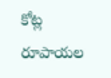కోట్ల రూపాయల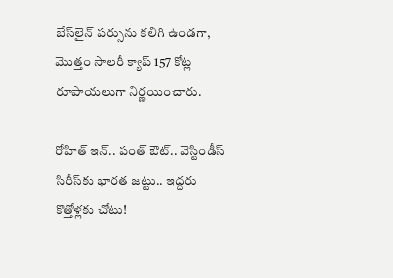బేస్‌లైన్ పర్సును కలిగి ఉండగా, మొత్తం సాలరీ క్యాప్ 157 కోట్ల రూపాయలుగా నిర్ణయించారు.

రోహిత్ ఇన్.. పంత్‌ ఔట్.. వెస్టిండీస్ సిరీస్‌కు భారత జట్టు.. ఇద్దరు కొత్తోళ్లకు చోటు!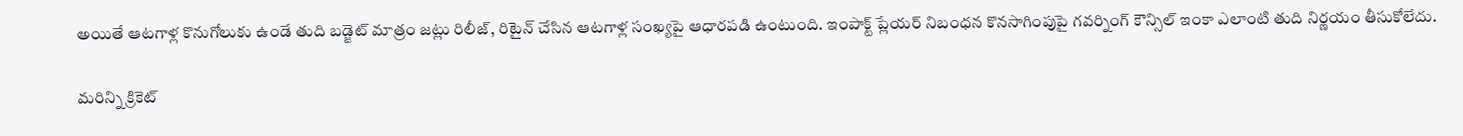అయితే ఆటగాళ్ల కొనుగోలుకు ఉండే తుది బడ్జెట్ మాత్రం జట్లు రిలీజ్, రిటైన్ చేసిన ఆటగాళ్ల సంఖ్యపై ఆధారపడి ఉంటుంది. ఇంపాక్ట్ ప్లేయర్ నిబంధన కొనసాగింపుపై గవర్నింగ్ కౌన్సిల్ ఇంకా ఎలాంటి తుది నిర్ణయం తీసుకోలేదు.

మరిన్ని క్రికెట్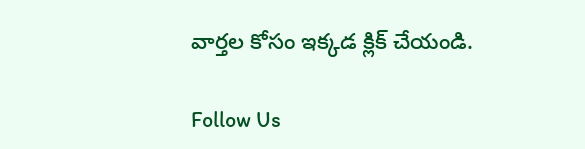వార్తల కోసం ఇక్కడ క్లిక్ చేయండి.

Follow Us